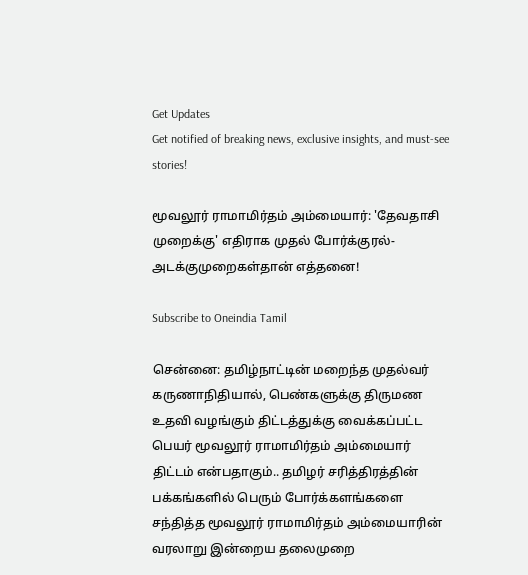Get Updates
Get notified of breaking news, exclusive insights, and must-see stories!

மூவலூர் ராமாமிர்தம் அம்மையார்: 'தேவதாசி முறைக்கு' எதிராக முதல் போர்க்குரல்-அடக்குமுறைகள்தான் எத்தனை!

Subscribe to Oneindia Tamil

சென்னை: தமிழ்நாட்டின் மறைந்த முதல்வர் கருணாநிதியால், பெண்களுக்கு திருமண உதவி வழங்கும் திட்டத்துக்கு வைக்கப்பட்ட பெயர் மூவலூர் ராமாமிர்தம் அம்மையார் திட்டம் என்பதாகும்.. தமிழர் சரித்திரத்தின் பக்கங்களில் பெரும் போர்க்களங்களை சந்தித்த மூவலூர் ராமாமிர்தம் அம்மையாரின் வரலாறு இன்றைய தலைமுறை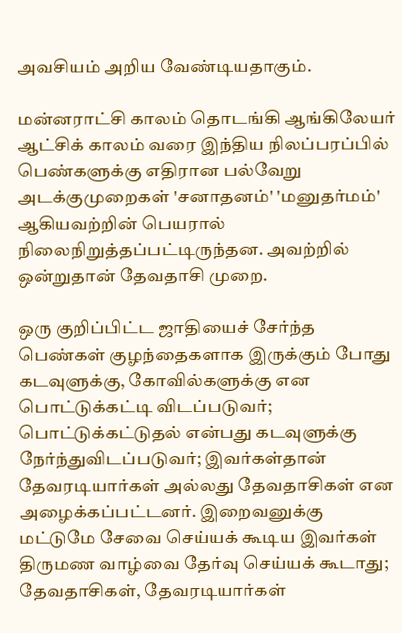அவசியம் அறிய வேண்டியதாகும்.

மன்னராட்சி காலம் தொடங்கி ஆங்கிலேயர் ஆட்சிக் காலம் வரை இந்திய நிலப்பரப்பில் பெண்களுக்கு எதிரான பல்வேறு அடக்குமுறைகள் 'சனாதனம்' 'மனுதர்மம்' ஆகியவற்றின் பெயரால் நிலைநிறுத்தப்பட்டிருந்தன. அவற்றில் ஒன்றுதான் தேவதாசி முறை.

ஒரு குறிப்பிட்ட ஜாதியைச் சேர்ந்த பெண்கள் குழந்தைகளாக இருக்கும் போது கடவுளுக்கு, கோவில்களுக்கு என பொட்டுக்கட்டி விடப்படுவர்; பொட்டுக்கட்டுதல் என்பது கடவுளுக்கு நேர்ந்துவிடப்படுவர்; இவர்கள்தான் தேவரடியார்கள் அல்லது தேவதாசிகள் என அழைக்கப்பட்டனர். இறைவனுக்கு மட்டுமே சேவை செய்யக் கூடிய இவர்கள் திருமண வாழ்வை தேர்வு செய்யக் கூடாது; தேவதாசிகள், தேவரடியார்கள்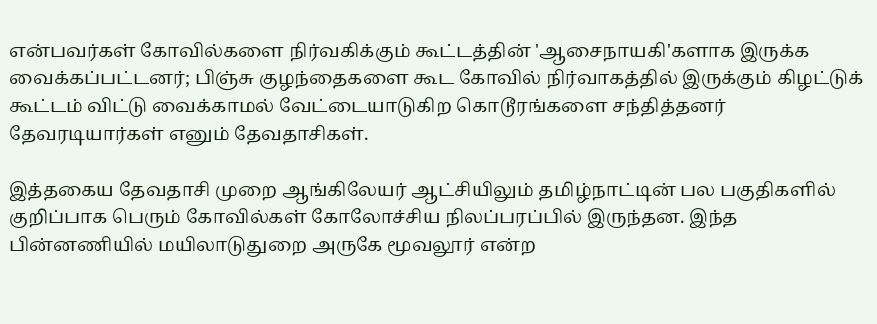என்பவர்கள் கோவில்களை நிர்வகிக்கும் கூட்டத்தின் 'ஆசைநாயகி'களாக இருக்க வைக்கப்பட்டனர்; பிஞ்சு குழந்தைகளை கூட கோவில் நிர்வாகத்தில் இருக்கும் கிழட்டுக் கூட்டம் விட்டு வைக்காமல் வேட்டையாடுகிற கொடூரங்களை சந்தித்தனர் தேவரடியார்கள் எனும் தேவதாசிகள்.

இத்தகைய தேவதாசி முறை ஆங்கிலேயர் ஆட்சியிலும் தமிழ்நாட்டின் பல பகுதிகளில் குறிப்பாக பெரும் கோவில்கள் கோலோச்சிய நிலப்பரப்பில் இருந்தன. இந்த பின்னணியில் மயிலாடுதுறை அருகே மூவலூர் என்ற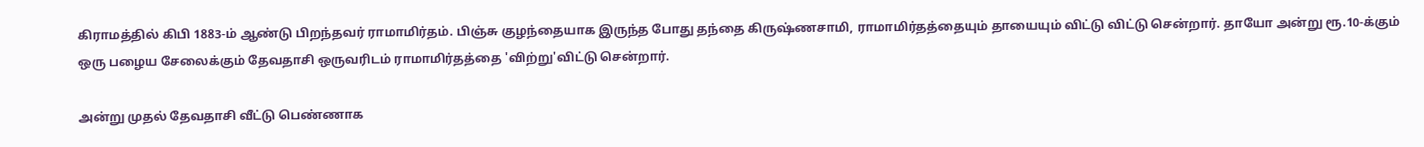கிராமத்தில் கிபி 1883-ம் ஆண்டு பிறந்தவர் ராமாமிர்தம். பிஞ்சு குழந்தையாக இருந்த போது தந்தை கிருஷ்ணசாமி, ராமாமிர்தத்தையும் தாயையும் விட்டு விட்டு சென்றார். தாயோ அன்று ரூ.10-க்கும் ஒரு பழைய சேலைக்கும் தேவதாசி ஒருவரிடம் ராமாமிர்தத்தை 'விற்று'விட்டு சென்றார்.

அன்று முதல் தேவதாசி வீட்டு பெண்ணாக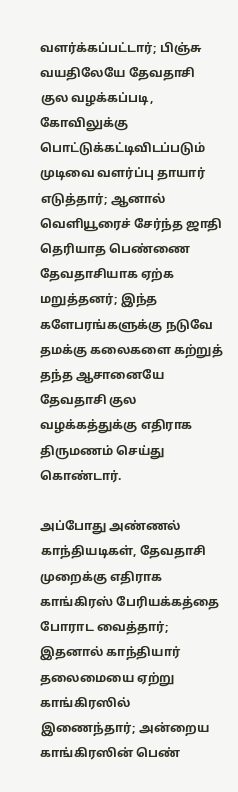வளர்க்கப்பட்டார்; பிஞ்சு வயதிலேயே தேவதாசி குல வழக்கப்படி, கோவிலுக்கு பொட்டுக்கட்டிவிடப்படும் முடிவை வளர்ப்பு தாயார் எடுத்தார்; ஆனால் வெளியூரைச் சேர்ந்த ஜாதி தெரியாத பெண்ணை தேவதாசியாக ஏற்க மறுத்தனர்; இந்த களேபரங்களுக்கு நடுவே தமக்கு கலைகளை கற்றுத் தந்த ஆசானையே தேவதாசி குல வழக்கத்துக்கு எதிராக திருமணம் செய்து கொண்டார்.

அப்போது அண்ணல் காந்தியடிகள், தேவதாசி முறைக்கு எதிராக காங்கிரஸ் பேரியக்கத்தை போராட வைத்தார்; இதனால் காந்தியார் தலைமையை ஏற்று காங்கிரஸில் இணைந்தார்; அன்றைய காங்கிரஸின் பெண்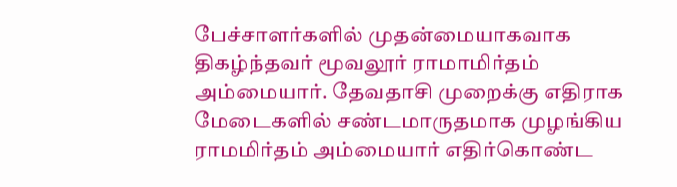பேச்சாளர்களில் முதன்மையாகவாக திகழ்ந்தவர் மூவலூர் ராமாமிர்தம் அம்மையார். தேவதாசி முறைக்கு எதிராக மேடைகளில் சண்டமாருதமாக முழங்கிய ராமமிர்தம் அம்மையார் எதிர்கொண்ட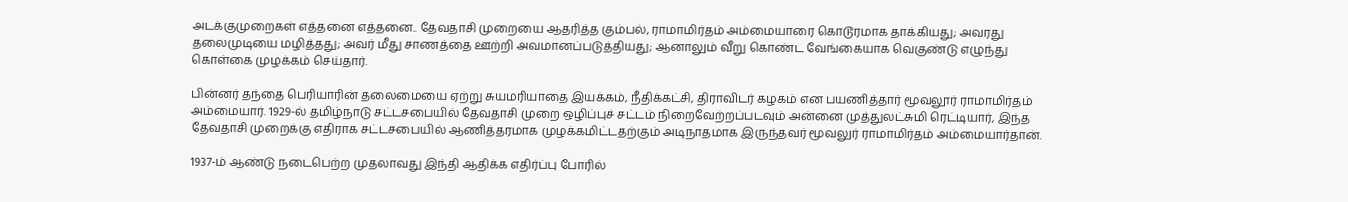அடக்குமுறைகள் எத்தனை எத்தனை.. தேவதாசி முறையை ஆதரித்த கும்பல், ராமாமிர்தம் அம்மையாரை கொடூரமாக தாக்கியது; அவரது தலைமுடியை மழித்தது; அவர் மீது சாணத்தை ஊற்றி அவமானப்படுத்தியது; ஆனாலும் வீறு கொண்ட வேங்கையாக வெகுண்டு எழுந்து கொள்கை முழக்கம் செய்தார்.

பின்னர் தந்தை பெரியாரின் தலைமையை ஏற்று சுயமரியாதை இயக்கம், நீதிக்கட்சி, திராவிடர் கழகம் என பயணித்தார் மூவலூர் ராமாமிர்தம் அம்மையார். 1929-ல் தமிழ்நாடு சட்டசபையில் தேவதாசி முறை ஒழிப்புச் சட்டம் நிறைவேற்றப்படவும் அன்னை முத்துலட்சுமி ரெட்டியார், இந்த தேவதாசி முறைக்கு எதிராக சட்டசபையில் ஆணித்தரமாக முழக்கமிட்டதற்கும் அடிநாதமாக இருந்தவர் மூவலுர் ராமாமிர்தம் அம்மையார்தான்.

1937-ம் ஆண்டு நடைபெற்ற முதலாவது இந்தி ஆதிக்க எதிர்ப்பு போரில்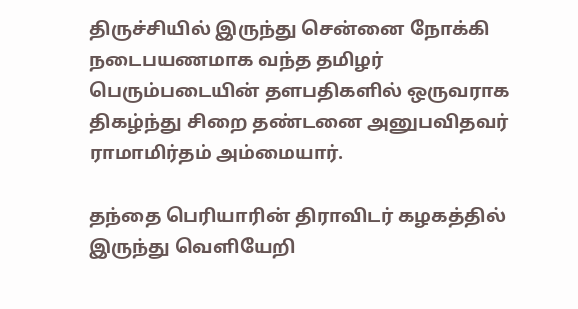திருச்சியில் இருந்து சென்னை நோக்கி நடைபயணமாக வந்த தமிழர் பெரும்படையின் தளபதிகளில் ஒருவராக திகழ்ந்து சிறை தண்டனை அனுபவிதவர் ராமாமிர்தம் அம்மையார்.

தந்தை பெரியாரின் திராவிடர் கழகத்தில் இருந்து வெளியேறி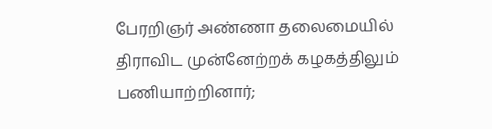பேரறிஞர் அண்ணா தலைமையில் திராவிட முன்னேற்றக் கழகத்திலும் பணியாற்றினார்;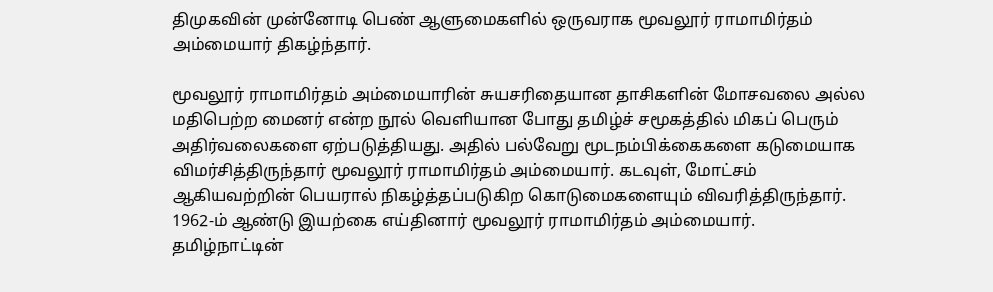திமுகவின் முன்னோடி பெண் ஆளுமைகளில் ஒருவராக மூவலூர் ராமாமிர்தம் அம்மையார் திகழ்ந்தார்.

மூவலூர் ராமாமிர்தம் அம்மையாரின் சுயசரிதையான தாசிகளின் மோசவலை அல்ல மதிபெற்ற மைனர் என்ற நூல் வெளியான போது தமிழ்ச் சமூகத்தில் மிகப் பெரும் அதிர்வலைகளை ஏற்படுத்தியது. அதில் பல்வேறு மூடநம்பிக்கைகளை கடுமையாக விமர்சித்திருந்தார் மூவலூர் ராமாமிர்தம் அம்மையார். கடவுள், மோட்சம் ஆகியவற்றின் பெயரால் நிகழ்த்தப்படுகிற கொடுமைகளையும் விவரித்திருந்தார். 1962-ம் ஆண்டு இயற்கை எய்தினார் மூவலூர் ராமாமிர்தம் அம்மையார். தமிழ்நாட்டின்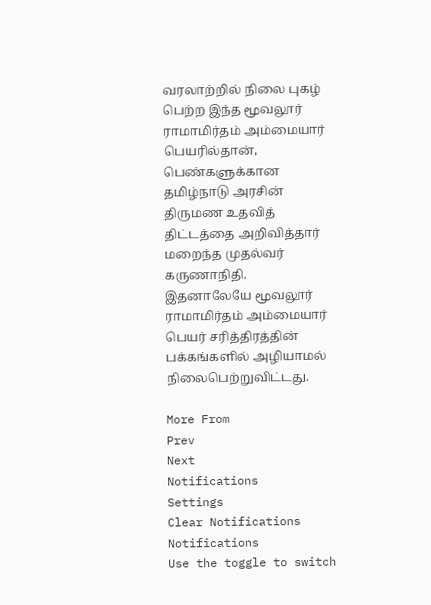வரலாற்றில் நிலை புகழ் பெற்ற இந்த மூவலூர் ராமாமிர்தம் அம்மையார் பெயரில்தான், பெண்களுக்கான தமிழ்நாடு அரசின் திருமண உதவித் திட்டத்தை அறிவித்தார் மறைந்த முதல்வர் கருணாநிதி. இதனாலேயே மூவலூர் ராமாமிர்தம் அம்மையார் பெயர் சரித்திரத்தின் பக்கங்களில் அழியாமல் நிலைபெற்றுவிட்டது.

More From
Prev
Next
Notifications
Settings
Clear Notifications
Notifications
Use the toggle to switch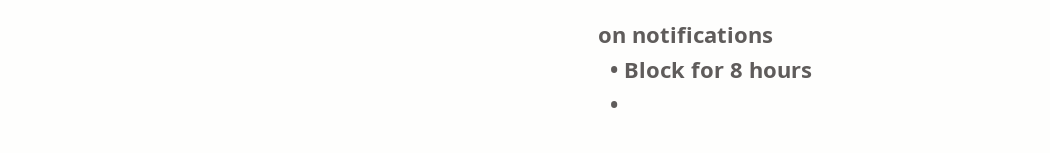on notifications
  • Block for 8 hours
  •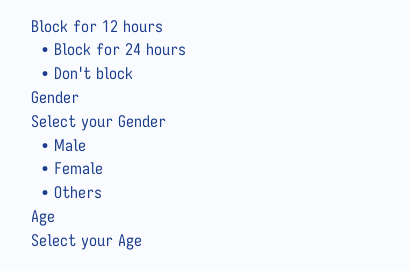Block for 12 hours
  • Block for 24 hours
  • Don't block
Gender
Select your Gender
  • Male
  • Female
  • Others
Age
Select your Age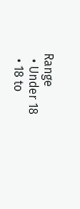Range
  • Under 18
  • 18 to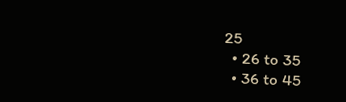25
  • 26 to 35
  • 36 to 45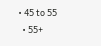• 45 to 55
  • 55+